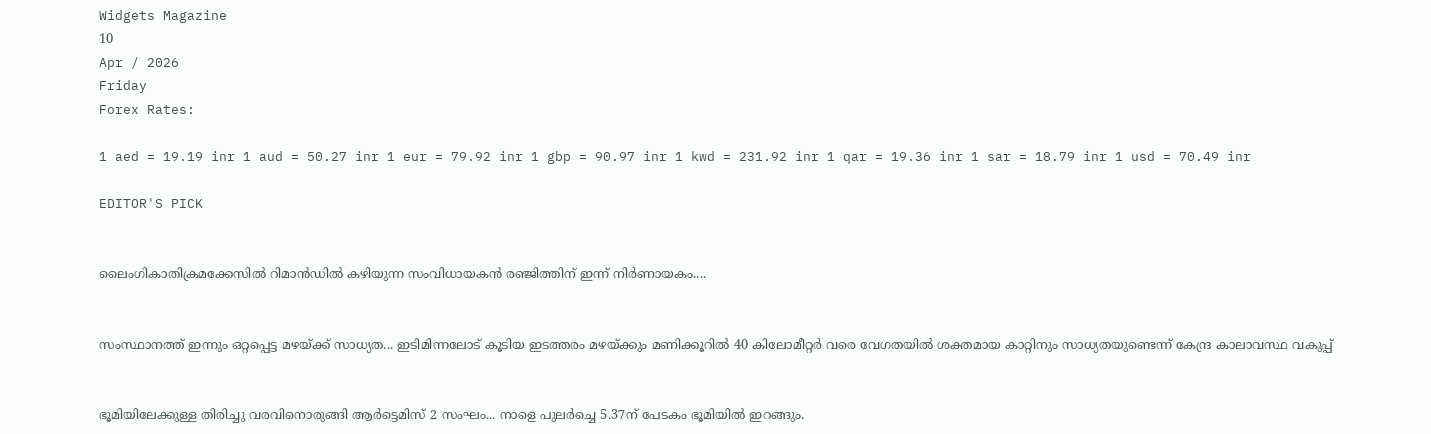Widgets Magazine
10
Apr / 2026
Friday
Forex Rates:

1 aed = 19.19 inr 1 aud = 50.27 inr 1 eur = 79.92 inr 1 gbp = 90.97 inr 1 kwd = 231.92 inr 1 qar = 19.36 inr 1 sar = 18.79 inr 1 usd = 70.49 inr

EDITOR'S PICK


ലൈംഗികാതിക്രമക്കേസിൽ റിമാൻഡിൽ കഴിയുന്ന സംവിധായകൻ രഞ്ജിത്തിന് ഇന്ന് നിർണായകം....


സംസ്ഥാനത്ത് ഇന്നും ഒറ്റപ്പെട്ട മഴയ്ക്ക് സാധ്യത... ഇടിമിന്നലോട് കൂടിയ ഇടത്തരം മഴയ്ക്കും മണിക്കൂറിൽ 40 കിലോമീറ്റർ വരെ വേഗതയിൽ ശക്തമായ കാറ്റിനും സാധ്യതയുണ്ടെന്ന് കേന്ദ്ര കാലാവസ്ഥ വകുപ്പ്


ഭൂമിയിലേക്കുള്ള തിരിച്ചു വരവിനൊരുങ്ങി ആർട്ടെമിസ് 2 സംഘം... നാളെ പുലർച്ചെ 5.37ന് പേടകം ഭൂമിയിൽ ഇറങ്ങും.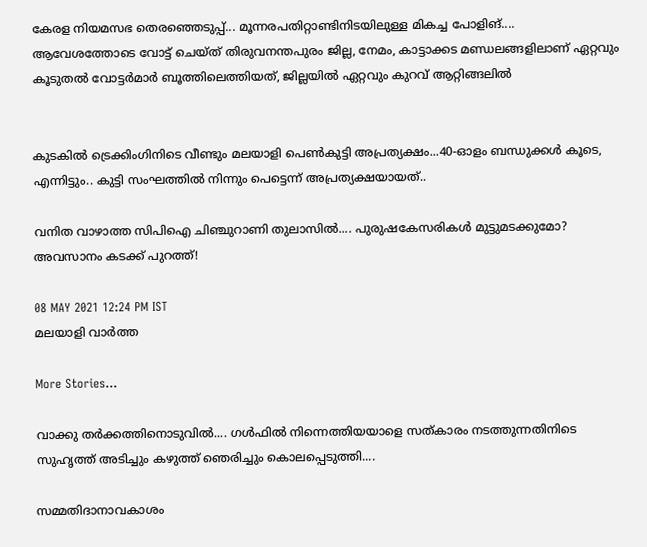കേരള നിയമസഭ തെരഞ്ഞെടുപ്പ്... മൂന്നരപതിറ്റാണ്ടിനിടയിലുള്ള മികച്ച പോളിങ്.... ആവേശത്തോടെ വോട്ട് ചെയ്ത് തിരുവനന്തപുരം ജില്ല, നേമം, കാട്ടാക്കട മണ്ഡലങ്ങളിലാണ് ഏറ്റവും കൂടുതൽ വോട്ടർമാർ ബൂത്തിലെത്തിയത്, ജില്ലയിൽ ഏറ്റവും കുറവ് ആറ്റിങ്ങലിൽ


കുടകിൽ ട്രെക്കിംഗിനിടെ വീണ്ടും മലയാളി പെൺകുട്ടി അപ്രത്യക്ഷം...40-ഓളം ബന്ധുക്കൾ കൂടെ, എന്നിട്ടും.. കുട്ടി സംഘത്തില്‍ നിന്നും പെട്ടെന്ന് അപ്രത്യക്ഷയായത്..

വനിത വാഴാത്ത സിപിഐ ചിഞ്ചുറാണി തുലാസില്‍.... പുരുഷകേസരികൾ മുട്ടുമടക്കുമോ? അവസാനം കടക്ക് പുറത്ത്!

08 MAY 2021 12:24 PM IST
മലയാളി വാര്‍ത്ത

More Stories...

വാക്കു തർക്കത്തിനൊടുവിൽ.... ഗൾഫിൽ നിന്നെത്തിയയാളെ സത്‌കാരം നടത്തുന്നതിനിടെ സുഹൃത്ത് അടിച്ചും കഴുത്ത് ഞെരിച്ചും കൊലപ്പെടുത്തി....

സമ്മതിദാനാവകാശം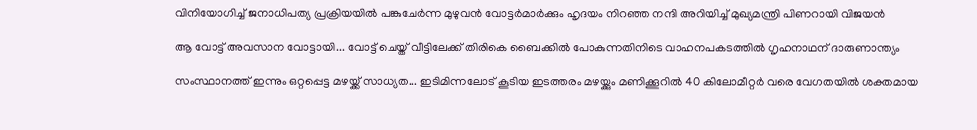വിനിയോഗിച്ച് ജനാധിപത്യ പ്രക്രിയയിൽ പങ്കുചേർന്ന മുഴുവൻ വോട്ടർമാർക്കും ഹൃദയം നിറഞ്ഞ നന്ദി അറിയിച്ച് മുഖ്യമന്ത്രി പിണറായി വിജയൻ

ആ വോട്ട് അവസാന വോട്ടായി... വോട്ട് ചെയ്ത് വീട്ടിലേക്ക് തിരികെ ബൈക്കിൽ പോകുന്നതിനിടെ വാഹനപകടത്തിൽ ഗൃഹനാഥന് ദാരുണാന്ത്യം

സംസ്ഥാനത്ത് ഇന്നും ഒറ്റപ്പെട്ട മഴയ്ക്ക് സാധ്യത... ഇടിമിന്നലോട് കൂടിയ ഇടത്തരം മഴയ്ക്കും മണിക്കൂറിൽ 40 കിലോമീറ്റർ വരെ വേഗതയിൽ ശക്തമായ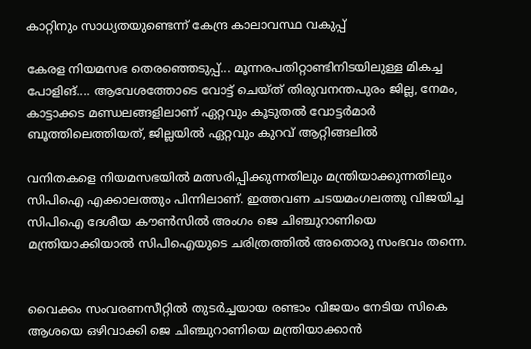കാറ്റിനും സാധ്യതയുണ്ടെന്ന് കേന്ദ്ര കാലാവസ്ഥ വകുപ്പ്

കേരള നിയമസഭ തെരഞ്ഞെടുപ്പ്... മൂന്നരപതിറ്റാണ്ടിനിടയിലുള്ള മികച്ച പോളിങ്.... ആവേശത്തോടെ വോട്ട് ചെയ്ത് തിരുവനന്തപുരം ജില്ല, നേമം, കാട്ടാക്കട മണ്ഡലങ്ങളിലാണ് ഏറ്റവും കൂടുതൽ വോട്ടർമാർ ബൂത്തിലെത്തിയത്, ജില്ലയിൽ ഏറ്റവും കുറവ് ആറ്റിങ്ങലിൽ

വനിതകളെ നിയമസഭയില്‍ മത്സരിപ്പിക്കുന്നതിലും മന്ത്രിയാക്കുന്നതിലും സിപിഐ എക്കാലത്തും പിന്നിലാണ്. ഇത്തവണ ചടയമംഗലത്തു വിജയിച്ച സിപിഐ ദേശീയ കൗണ്‍സില്‍ അംഗം ജെ ചിഞ്ചുറാണിയെ മന്ത്രിയാക്കിയാല്‍ സിപിഐയുടെ ചരിത്രത്തില്‍ അതൊരു സംഭവം തന്നെ.


വൈക്കം സംവരണസീറ്റില്‍ തുടര്‍ച്ചയായ രണ്ടാം വിജയം നേടിയ സികെ ആശയെ ഒഴിവാക്കി ജെ ചിഞ്ചുറാണിയെ മന്ത്രിയാക്കാന്‍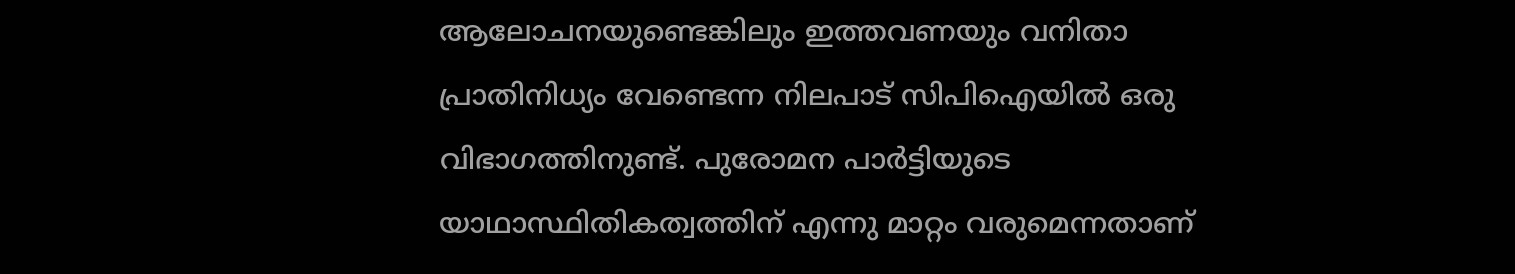ആലോചനയുണ്ടെങ്കിലും ഇത്തവണയും വനിതാ പ്രാതിനിധ്യം വേണ്ടെന്ന നിലപാട് സിപിഐയില്‍ ഒരു വിഭാഗത്തിനുണ്ട്. പുരോമന പാര്‍ട്ടിയുടെ യാഥാസ്ഥിതികത്വത്തിന് എന്നു മാറ്റം വരുമെന്നതാണ്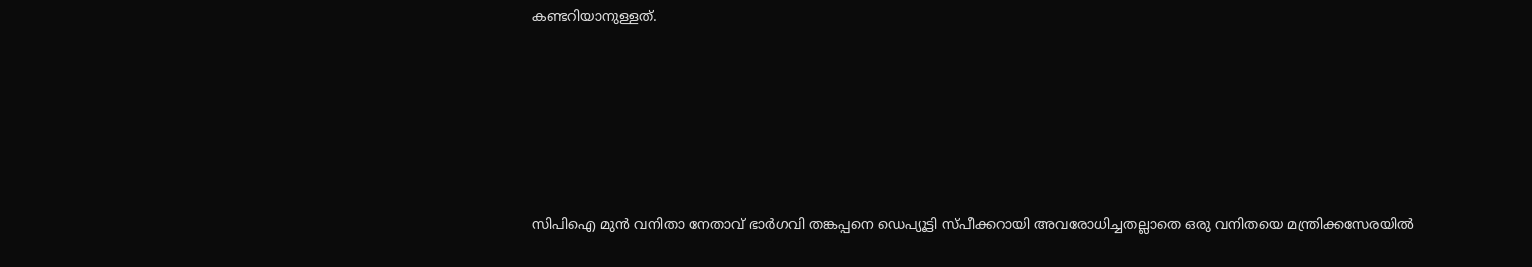കണ്ടറിയാനുള്ളത്.






സിപിഐ മുന്‍ വനിതാ നേതാവ് ഭാര്‍ഗവി തങ്കപ്പനെ ഡെപ്യൂട്ടി സ്പീക്കറായി അവരോധിച്ചതല്ലാതെ ഒരു വനിതയെ മന്ത്രിക്കസേരയില്‍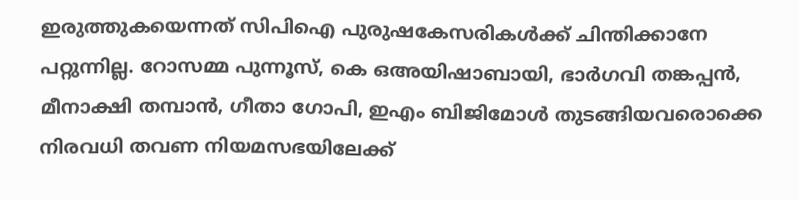ഇരുത്തുകയെന്നത് സിപിഐ പുരുഷകേസരികള്‍ക്ക് ചിന്തിക്കാനേ പറ്റുന്നില്ല. റോസമ്മ പുന്നൂസ്, കെ ഒഅയിഷാബായി, ഭാര്‍ഗവി തങ്കപ്പന്‍, മീനാക്ഷി തമ്പാന്‍, ഗീതാ ഗോപി, ഇഎം ബിജിമോള്‍ തുടങ്ങിയവരൊക്കെ നിരവധി തവണ നിയമസഭയിലേക്ക്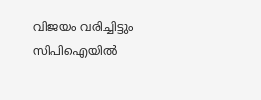വിജയം വരിച്ചിട്ടും സിപിഐയില്‍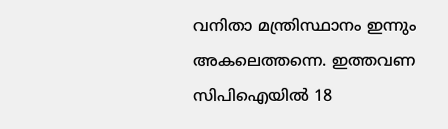വനിതാ മന്ത്രിസ്ഥാനം ഇന്നും അകലെത്തന്നെ. ഇത്തവണ സിപിഐയില്‍ 18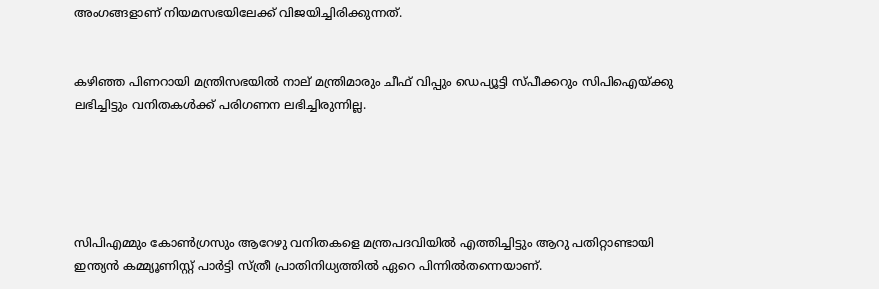അംഗങ്ങളാണ് നിയമസഭയിലേക്ക് വിജയിച്ചിരിക്കുന്നത്.


കഴിഞ്ഞ പിണറായി മന്ത്രിസഭയില്‍ നാല് മന്ത്രിമാരും ചീഫ് വിപ്പും ഡെപ്യൂട്ടി സ്പീക്കറും സിപിഐയ്ക്കു ലഭിച്ചിട്ടും വനിതകള്‍ക്ക് പരിഗണന ലഭിച്ചിരുന്നില്ല.





സിപിഎമ്മും കോണ്‍ഗ്രസും ആറേഴു വനിതകളെ മന്ത്രപദവിയില്‍ എത്തിച്ചിട്ടും ആറു പതിറ്റാണ്ടായി ഇന്ത്യന്‍ കമ്മ്യൂണിസ്റ്റ് പാര്‍ട്ടി സ്ത്രീ പ്രാതിനിധ്യത്തില്‍ ഏറെ പിന്നില്‍തന്നെയാണ്.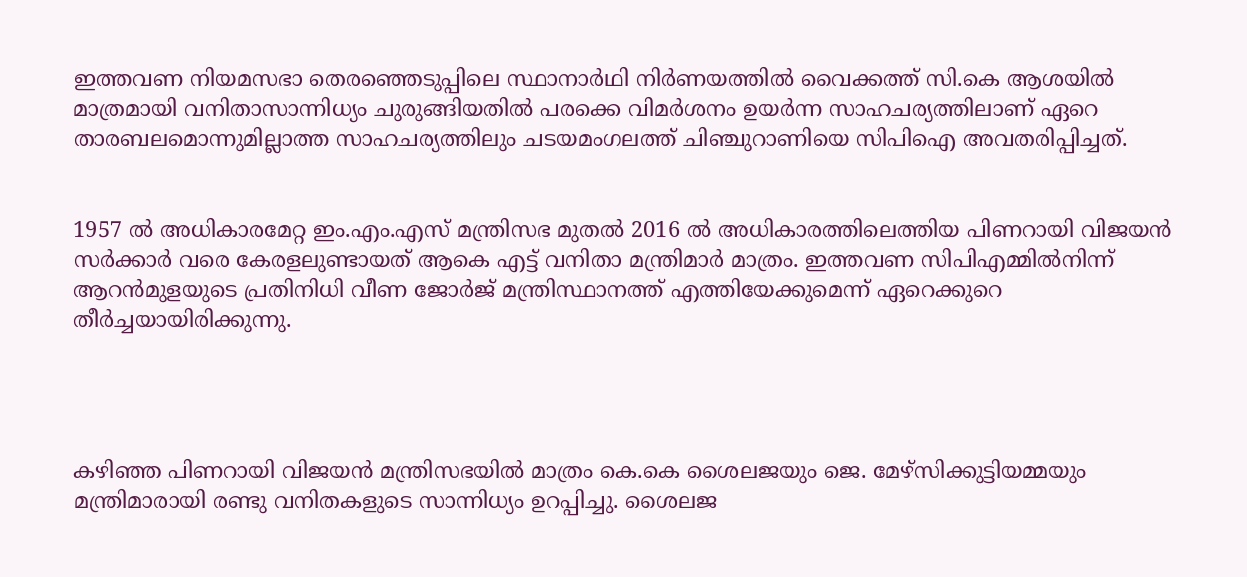ഇത്തവണ നിയമസഭാ തെരഞ്ഞെടുപ്പിലെ സ്ഥാനാര്‍ഥി നിര്‍ണയത്തില്‍ വൈക്കത്ത് സി.കെ ആശയില്‍ മാത്രമായി വനിതാസാന്നിധ്യം ചുരുങ്ങിയതില്‍ പരക്കെ വിമര്‍ശനം ഉയര്‍ന്ന സാഹചര്യത്തിലാണ് ഏറെ താരബലമൊന്നുമില്ലാത്ത സാഹചര്യത്തിലും ചടയമംഗലത്ത് ചിഞ്ചുറാണിയെ സിപിഐ അവതരിപ്പിച്ചത്.


1957 ല്‍ അധികാരമേറ്റ ഇം.എം.എസ് മന്ത്രിസഭ മുതല്‍ 2016 ല്‍ അധികാരത്തിലെത്തിയ പിണറായി വിജയന്‍ സര്‍ക്കാര്‍ വരെ കേരളലുണ്ടായത് ആകെ എട്ട് വനിതാ മന്ത്രിമാര്‍ മാത്രം. ഇത്തവണ സിപിഎമ്മില്‍നിന്ന് ആറന്‍മുളയുടെ പ്രതിനിധി വീണ ജോര്‍ജ് മന്ത്രിസ്ഥാനത്ത് എത്തിയേക്കുമെന്ന് ഏറെക്കുറെ തീര്‍ച്ചയായിരിക്കുന്നു.




കഴിഞ്ഞ പിണറായി വിജയന്‍ മന്ത്രിസഭയില്‍ മാത്രം കെ.കെ ശൈലജയും ജെ. മേഴ്സിക്കുട്ടിയമ്മയും മന്ത്രിമാരായി രണ്ടു വനിതകളുടെ സാന്നിധ്യം ഉറപ്പിച്ചു. ശൈലജ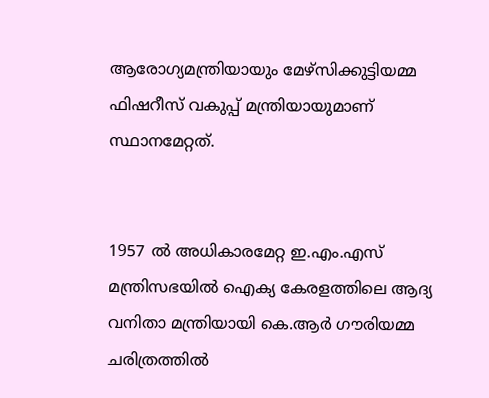ആരോഗ്യമന്ത്രിയായും മേഴ്സിക്കുട്ടിയമ്മ ഫിഷറീസ് വകുപ്പ് മന്ത്രിയായുമാണ് സ്ഥാനമേറ്റത്.


1957 ല്‍ അധികാരമേറ്റ ഇ.എം.എസ് മന്ത്രിസഭയില്‍ ഐക്യ കേരളത്തിലെ ആദ്യ വനിതാ മന്ത്രിയായി കെ.ആര്‍ ഗൗരിയമ്മ ചരിത്രത്തില്‍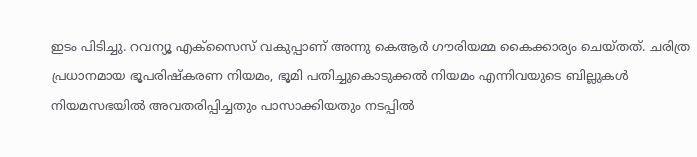ഇടം പിടിച്ചു. റവന്യൂ എക്സൈസ് വകുപ്പാണ് അന്നു കെആര്‍ ഗൗരിയമ്മ കൈക്കാര്യം ചെയ്തത്. ചരിത്ര പ്രധാനമായ ഭൂപരിഷ്‌കരണ നിയമം, ഭൂമി പതിച്ചുകൊടുക്കല്‍ നിയമം എന്നിവയുടെ ബില്ലുകള്‍ നിയമസഭയില്‍ അവതരിപ്പിച്ചതും പാസാക്കിയതും നടപ്പില്‍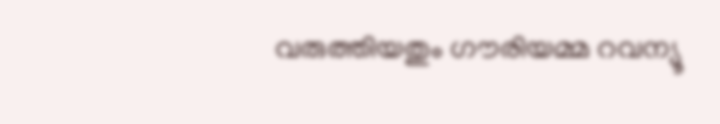വരുത്തിയതും ഗൗരിയമ്മ റവന്യൂ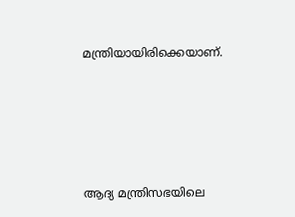മന്ത്രിയായിരിക്കെയാണ്.





ആദ്യ മന്ത്രിസഭയിലെ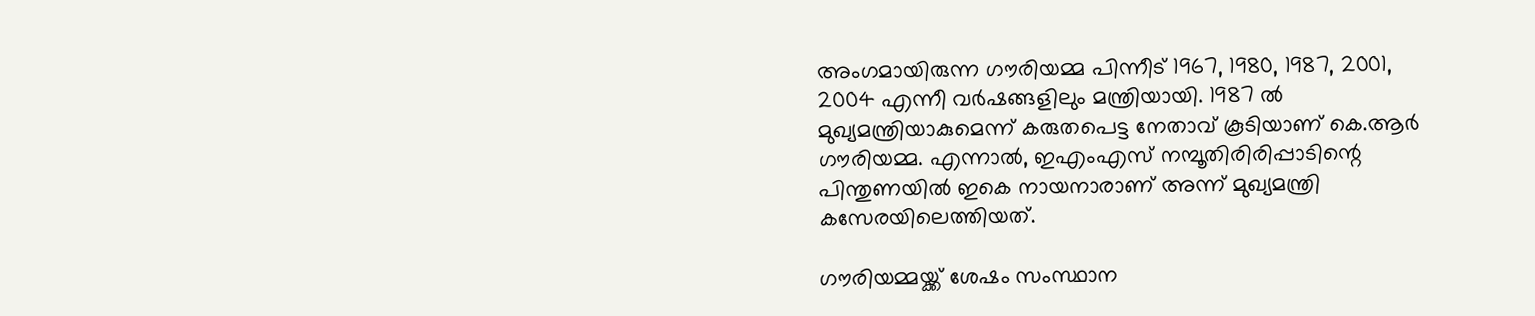അംഗമായിരുന്ന ഗൗരിയമ്മ പിന്നീട് 1967, 1980, 1987, 2001, 2004 എന്നീ വര്‍ഷങ്ങളിലും മന്ത്രിയായി. 1987 ല്‍ മുഖ്യമന്ത്രിയാകുമെന്ന് കരുതപെട്ട നേതാവ് കൂടിയാണ് കെ.ആര്‍ ഗൗരിയമ്മ. എന്നാല്‍, ഇഎംഎസ് നമ്പൂതിരിരിപ്പാടിന്റെ പിന്തുണയില്‍ ഇകെ നായനാരാണ് അന്ന് മുഖ്യമന്ത്രി കസേരയിലെത്തിയത്.

ഗൗരിയമ്മയ്ക്ക് ശേഷം സംസ്ഥാന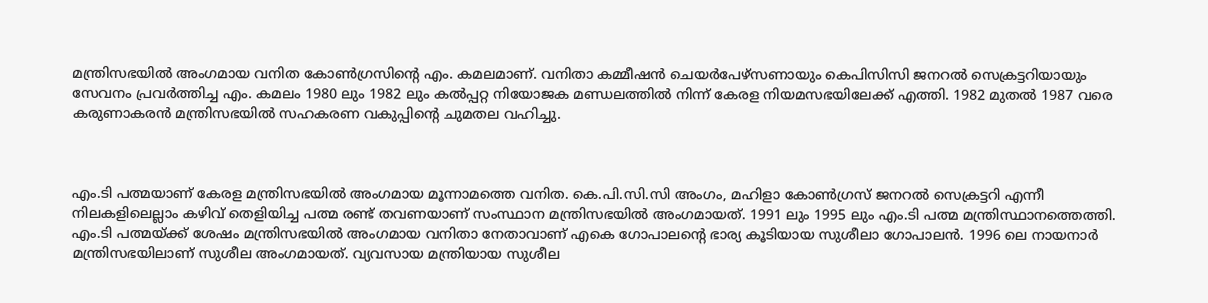മന്ത്രിസഭയില്‍ അംഗമായ വനിത കോണ്‍ഗ്രസിന്റെ എം. കമലമാണ്. വനിതാ കമ്മീഷന്‍ ചെയര്‍പേഴ്സണായും കെപിസിസി ജനറല്‍ സെക്രട്ടറിയായും സേവനം പ്രവര്‍ത്തിച്ച എം. കമലം 1980 ലും 1982 ലും കല്‍പ്പറ്റ നിയോജക മണ്ഡലത്തില്‍ നിന്ന് കേരള നിയമസഭയിലേക്ക് എത്തി. 1982 മുതല്‍ 1987 വരെ കരുണാകരന്‍ മന്ത്രിസഭയില്‍ സഹകരണ വകുപ്പിന്റെ ചുമതല വഹിച്ചു.



എം.ടി പത്മയാണ് കേരള മന്ത്രിസഭയില്‍ അംഗമായ മൂന്നാമത്തെ വനിത. കെ.പി.സി.സി അംഗം, മഹിളാ കോണ്‍ഗ്രസ് ജനറല്‍ സെക്രട്ടറി എന്നീ നിലകളിലെല്ലാം കഴിവ് തെളിയിച്ച പത്മ രണ്ട് തവണയാണ് സംസ്ഥാന മന്ത്രിസഭയില്‍ അംഗമായത്. 1991 ലും 1995 ലും എം.ടി പത്മ മന്ത്രിസ്ഥാനത്തെത്തി. എം.ടി പത്മയ്ക്ക് ശേഷം മന്ത്രിസഭയില്‍ അംഗമായ വനിതാ നേതാവാണ് എകെ ഗോപാലന്റെ ഭാര്യ കൂടിയായ സുശീലാ ഗോപാലന്‍. 1996 ലെ നായനാര്‍ മന്ത്രിസഭയിലാണ് സുശീല അംഗമായത്. വ്യവസായ മന്ത്രിയായ സുശീല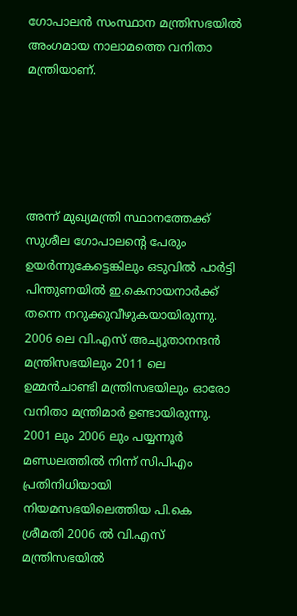ഗോപാലന്‍ സംസ്ഥാന മന്ത്രിസഭയില്‍ അംഗമായ നാലാമത്തെ വനിതാ മന്ത്രിയാണ്.





അന്ന് മുഖ്യമന്ത്രി സ്ഥാനത്തേക്ക് സുശീല ഗോപാലന്റെ പേരും ഉയര്‍ന്നുകേട്ടെങ്കിലും ഒടുവില്‍ പാര്‍ട്ടി പിന്തുണയില്‍ ഇ.കെനായനാര്‍ക്ക് തന്നെ നറുക്കുവീഴുകയായിരുന്നു. 2006 ലെ വി.എസ് അച്യുതാനന്ദന്‍ മന്ത്രിസഭയിലും 2011 ലെ ഉമ്മന്‍ചാണ്ടി മന്ത്രിസഭയിലും ഓരോ വനിതാ മന്ത്രിമാര്‍ ഉണ്ടായിരുന്നു. 2001 ലും 2006 ലും പയ്യന്നൂര്‍ മണ്ഡലത്തില്‍ നിന്ന് സിപിഎം പ്രതിനിധിയായി നിയമസഭയിലെത്തിയ പി.കെ ശ്രീമതി 2006 ല്‍ വി.എസ് മന്ത്രിസഭയില്‍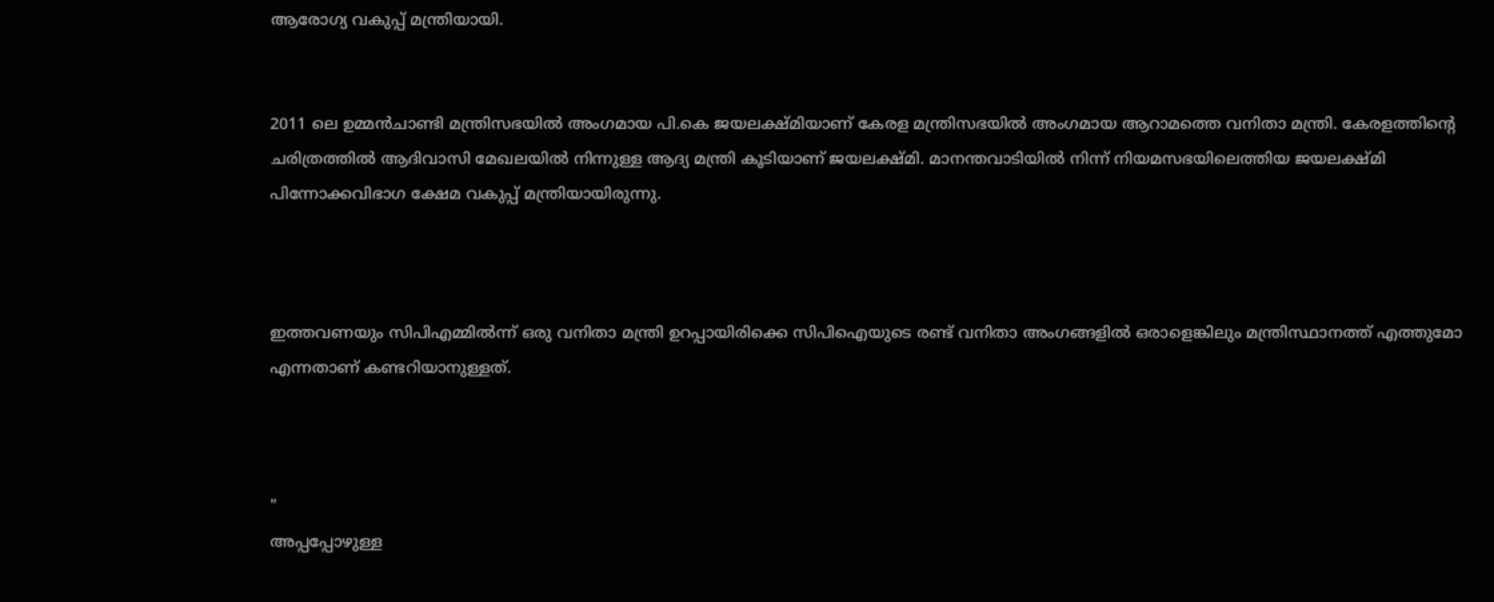ആരോഗ്യ വകുപ്പ് മന്ത്രിയായി.


2011 ലെ ഉമ്മന്‍ചാണ്ടി മന്ത്രിസഭയില്‍ അംഗമായ പി.കെ ജയലക്ഷ്മിയാണ് കേരള മന്ത്രിസഭയില്‍ അംഗമായ ആറാമത്തെ വനിതാ മന്ത്രി. കേരളത്തിന്റെ ചരിത്രത്തില്‍ ആദിവാസി മേഖലയില്‍ നിന്നുള്ള ആദ്യ മന്ത്രി കൂടിയാണ് ജയലക്ഷ്മി. മാനന്തവാടിയില്‍ നിന്ന് നിയമസഭയിലെത്തിയ ജയലക്ഷ്മി പിന്നോക്കവിഭാഗ ക്ഷേമ വകുപ്പ് മന്ത്രിയായിരുന്നു.



ഇത്തവണയും സിപിഎമ്മില്‍ന്ന് ഒരു വനിതാ മന്ത്രി ഉറപ്പായിരിക്കെ സിപിഐയുടെ രണ്ട് വനിതാ അംഗങ്ങളില്‍ ഒരാളെങ്കിലും മന്ത്രിസ്ഥാനത്ത് എത്തുമോ എന്നതാണ് കണ്ടറിയാനുള്ളത്.



"
അപ്പപ്പോഴുള്ള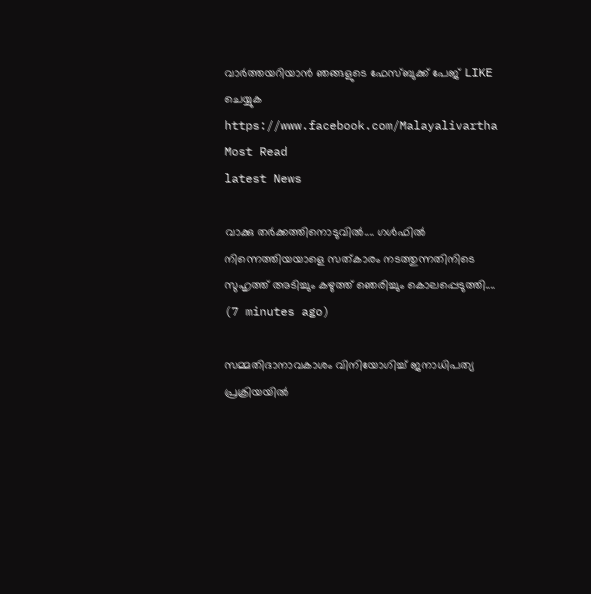വാര്‍ത്തയറിയാന്‍ ഞങ്ങളുടെ ഫേസ്‌ബുക്ക്‌ പേജ് LIKE ചെയ്യുക
https://www.facebook.com/Malayalivartha
Most Read
latest News

വാക്കു തർക്കത്തിനൊടുവിൽ.... ഗൾഫിൽ നിന്നെത്തിയയാളെ സത്‌കാരം നടത്തുന്നതിനിടെ സുഹൃത്ത് അടിച്ചും കഴുത്ത് ഞെരിച്ചും കൊലപ്പെടുത്തി....  (7 minutes ago)

സമ്മതിദാനാവകാശം വിനിയോഗിച്ച് ജനാധിപത്യ പ്രക്രിയയിൽ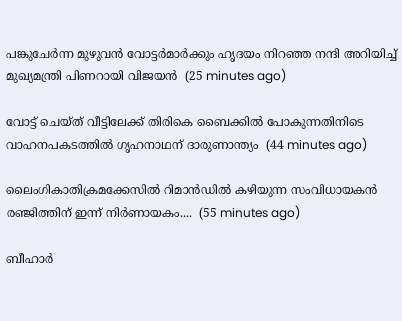പങ്കുചേർന്ന മുഴുവൻ വോട്ടർമാർക്കും ഹൃദയം നിറഞ്ഞ നന്ദി അറിയിച്ച് മുഖ്യമന്ത്രി പിണറായി വിജയൻ  (25 minutes ago)

വോട്ട് ചെയ്ത് വീട്ടിലേക്ക് തിരികെ ബൈക്കിൽ പോകുന്നതിനിടെ വാഹനപകടത്തിൽ ഗൃഹനാഥന് ദാരുണാന്ത്യം  (44 minutes ago)

ലൈംഗികാതിക്രമക്കേസിൽ റിമാൻഡിൽ കഴിയുന്ന സംവിധായകൻ രഞ്ജിത്തിന് ഇന്ന് നിർണായകം....  (55 minutes ago)

ബീഹാര്‍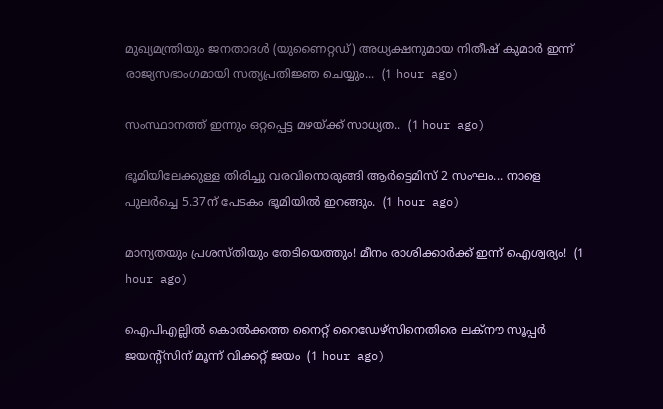മുഖ്യമന്ത്രിയും ജനതാദള്‍ (യുണൈറ്റഡ്) അധ്യക്ഷനുമായ നിതീഷ് കുമാര്‍ ഇന്ന് രാജ്യസഭാംഗമായി സത്യപ്രതിജ്ഞ ചെയ്യും...  (1 hour ago)

സംസ്ഥാനത്ത് ഇന്നും ഒറ്റപ്പെട്ട മഴയ്ക്ക് സാധ്യത..  (1 hour ago)

ഭൂമിയിലേക്കുള്ള തിരിച്ചു വരവിനൊരുങ്ങി ആർട്ടെമിസ് 2 സംഘം... നാളെ പുലർച്ചെ 5.37ന് പേടകം ഭൂമിയിൽ ഇറങ്ങും.  (1 hour ago)

മാന്യതയും പ്രശസ്തിയും തേടിയെത്തും! മീനം രാശിക്കാർക്ക് ഇന്ന് ഐശ്വര്യം!  (1 hour ago)

ഐപിഎല്ലിൽ കൊൽക്കത്ത നൈറ്റ് റൈഡേഴ്‌സിനെതിരെ ലക്‌നൗ സൂപ്പർ ജയന്റ്‌സിന് മൂന്ന് വിക്കറ്റ് ജയം  (1 hour ago)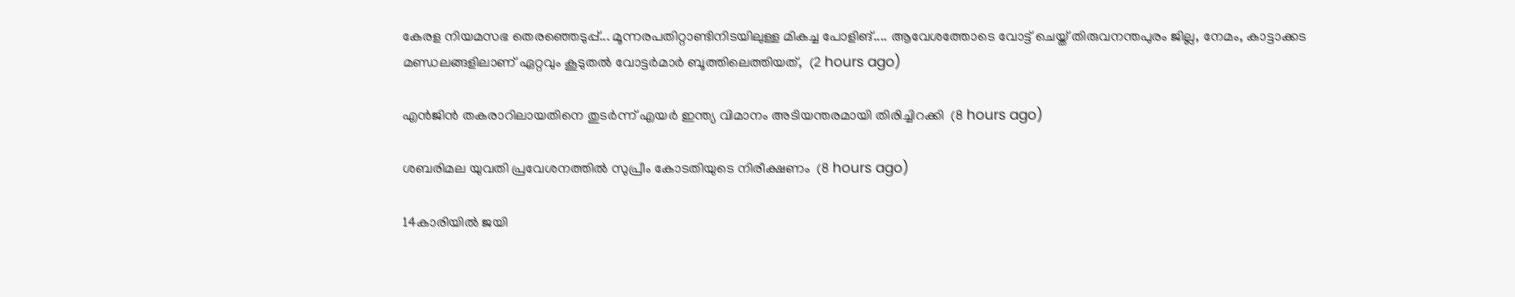കേരള നിയമസഭ തെരഞ്ഞെടുപ്പ്... മൂന്നരപതിറ്റാണ്ടിനിടയിലുള്ള മികച്ച പോളിങ്.... ആവേശത്തോടെ വോട്ട് ചെയ്ത് തിരുവനന്തപുരം ജില്ല, നേമം, കാട്ടാക്കട മണ്ഡലങ്ങളിലാണ് ഏറ്റവും കൂടുതൽ വോട്ടർമാർ ബൂത്തിലെത്തിയത്,  (2 hours ago)

എന്‍ജിന്‍ തകരാറിലായതിനെ തുടര്‍ന്ന് എയര്‍ ഇന്ത്യ വിമാനം അടിയന്തരമായി തിരിച്ചിറക്കി  (8 hours ago)

ശബരിമല യുവതി പ്രവേശനത്തില്‍ സുപ്രീം കോടതിയുടെ നിരീക്ഷണം  (8 hours ago)

14കാരിയില്‍ ജയി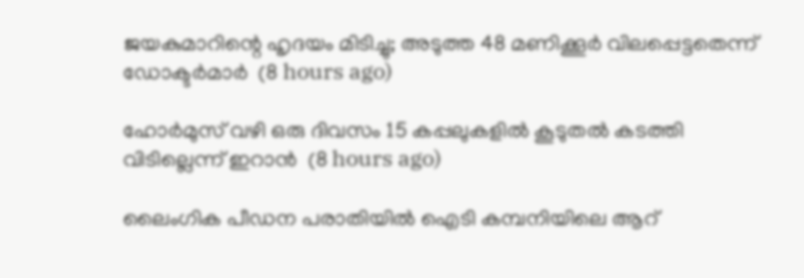ജയകുമാറിന്റെ ഹൃദയം മിടിച്ചു; അടുത്ത 48 മണിക്കൂര്‍ വിലപ്പെട്ടതെന്ന് ഡോക്ടര്‍മാര്‍  (8 hours ago)

ഹോര്‍മുസ് വഴി ഒരു ദിവസം 15 കപ്പലുകളില്‍ കൂടുതല്‍ കടത്തി വിടില്ലെന്ന് ഇറാന്‍  (8 hours ago)

ലൈംഗിക പീഡന പരാതിയില്‍ ഐടി കമ്പനിയിലെ ആറ്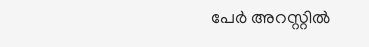പേര്‍ അറസ്റ്റില്‍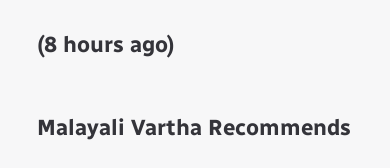(8 hours ago)

Malayali Vartha Recommends